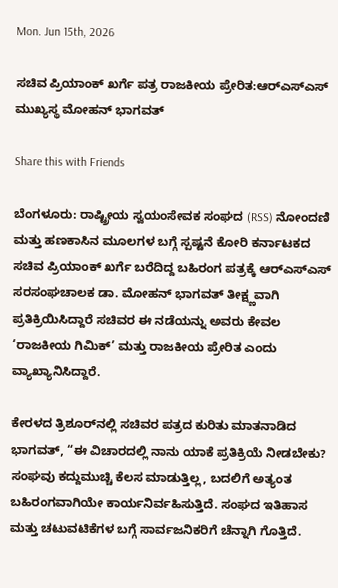Mon. Jun 15th, 2026

ಸಚಿವ ಪ್ರಿಯಾಂಕ್ ಖರ್ಗೆ ಪತ್ರ ರಾಜಕೀಯ ಪ್ರೇರಿತ:ಆರ್‌ಎಸ್‌ಎಸ್ ಮುಖ್ಯಸ್ಥ ಮೋಹನ್ ಭಾಗವತ್

Share this with Friends

ಬೆಂಗಳೂರು: ರಾಷ್ಟ್ರೀಯ ಸ್ವಯಂಸೇವಕ ಸಂಘದ (RSS) ನೋಂದಣಿ ಮತ್ತು ಹಣಕಾಸಿನ ಮೂಲಗಳ ಬಗ್ಗೆ ಸ್ಪಷ್ಟನೆ ಕೋರಿ ಕರ್ನಾಟಕದ ಸಚಿವ ಪ್ರಿಯಾಂಕ್ ಖರ್ಗೆ ಬರೆದಿದ್ದ ಬಹಿರಂಗ ಪತ್ರಕ್ಕೆ ಆರ್‌ಎಸ್‌ಎಸ್ ಸರಸಂಘಚಾಲಕ ಡಾ. ಮೋಹನ್ ಭಾಗವತ್ ತೀಕ್ಷ್ಣವಾಗಿ ಪ್ರತಿಕ್ರಿಯಿಸಿದ್ದಾರೆ ಸಚಿವರ ಈ ನಡೆಯನ್ನು ಅವರು ಕೇವಲ ‘ರಾಜಕೀಯ ಗಿಮಿಕ್’ ಮತ್ತು ರಾಜಕೀಯ ಪ್ರೇರಿತ ಎಂದು ವ್ಯಾಖ್ಯಾನಿಸಿದ್ದಾರೆ.

ಕೇರಳದ ತ್ರಿಶೂರ್‌ನಲ್ಲಿ ಸಚಿವರ ಪತ್ರದ ಕುರಿತು ಮಾತನಾಡಿದ ಭಾಗವತ್, “ಈ ವಿಚಾರದಲ್ಲಿ ನಾನು ಯಾಕೆ ಪ್ರತಿಕ್ರಿಯೆ ನೀಡಬೇಕು? ಸಂಘವು ಕದ್ದುಮುಚ್ಚಿ ಕೆಲಸ ಮಾಡುತ್ತಿಲ್ಲ, ಬದಲಿಗೆ ಅತ್ಯಂತ ಬಹಿರಂಗವಾಗಿಯೇ ಕಾರ್ಯನಿರ್ವಹಿಸುತ್ತಿದೆ. ಸಂಘದ ಇತಿಹಾಸ ಮತ್ತು ಚಟುವಟಿಕೆಗಳ ಬಗ್ಗೆ ಸಾರ್ವಜನಿಕರಿಗೆ ಚೆನ್ನಾಗಿ ಗೊತ್ತಿದೆ.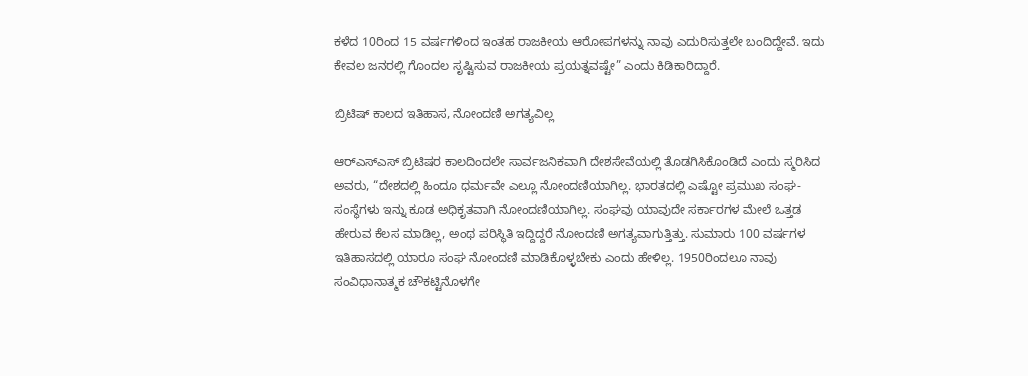ಕಳೆದ 10ರಿಂದ 15 ವರ್ಷಗಳಿಂದ ಇಂತಹ ರಾಜಕೀಯ ಆರೋಪಗಳನ್ನು ನಾವು ಎದುರಿಸುತ್ತಲೇ ಬಂದಿದ್ದೇವೆ. ಇದು ಕೇವಲ ಜನರಲ್ಲಿ ಗೊಂದಲ ಸೃಷ್ಟಿಸುವ ರಾಜಕೀಯ ಪ್ರಯತ್ನವಷ್ಟೇ” ಎಂದು ಕಿಡಿಕಾರಿದ್ದಾರೆ.

ಬ್ರಿಟಿಷ್ ಕಾಲದ ಇತಿಹಾಸ, ನೋಂದಣಿ ಅಗತ್ಯವಿಲ್ಲ

ಆರ್‌ಎಸ್‌ಎಸ್ ಬ್ರಿಟಿಷರ ಕಾಲದಿಂದಲೇ ಸಾರ್ವಜನಿಕವಾಗಿ ದೇಶಸೇವೆಯಲ್ಲಿ ತೊಡಗಿಸಿಕೊಂಡಿದೆ ಎಂದು ಸ್ಮರಿಸಿದ ಅವರು, “ದೇಶದಲ್ಲಿ ಹಿಂದೂ ಧರ್ಮವೇ ಎಲ್ಲೂ ನೋಂದಣಿಯಾಗಿಲ್ಲ. ಭಾರತದಲ್ಲಿ ಎಷ್ಟೋ ಪ್ರಮುಖ ಸಂಘ-ಸಂಸ್ಥೆಗಳು ಇನ್ನು ಕೂಡ ಅಧಿಕೃತವಾಗಿ ನೋಂದಣಿಯಾಗಿಲ್ಲ. ಸಂಘವು ಯಾವುದೇ ಸರ್ಕಾರಗಳ ಮೇಲೆ ಒತ್ತಡ ಹೇರುವ ಕೆಲಸ ಮಾಡಿಲ್ಲ, ಅಂಥ ಪರಿಸ್ಥಿತಿ ಇದ್ದಿದ್ದರೆ ನೋಂದಣಿ ಅಗತ್ಯವಾಗುತ್ತಿತ್ತು. ಸುಮಾರು 100 ವರ್ಷಗಳ ಇತಿಹಾಸದಲ್ಲಿ ಯಾರೂ ಸಂಘ ನೋಂದಣಿ ಮಾಡಿಕೊಳ್ಳಬೇಕು ಎಂದು ಹೇಳಿಲ್ಲ. 1950ರಿಂದಲೂ ನಾವು ಸಂವಿಧಾನಾತ್ಮಕ ಚೌಕಟ್ಟಿನೊಳಗೇ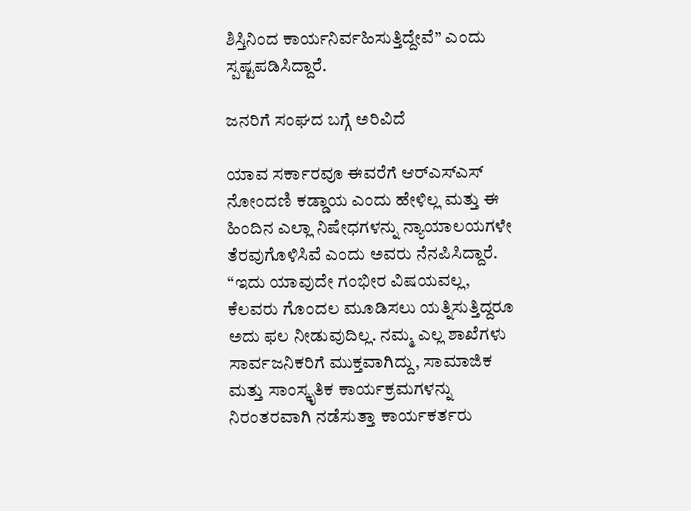ಶಿಸ್ತಿನಿಂದ ಕಾರ್ಯನಿರ್ವಹಿಸುತ್ತಿದ್ದೇವೆ” ಎಂದು ಸ್ಪಷ್ಟಪಡಿಸಿದ್ದಾರೆ.

ಜನರಿಗೆ ಸಂಘದ ಬಗ್ಗೆ ಅರಿವಿದೆ

ಯಾವ ಸರ್ಕಾರವೂ ಈವರೆಗೆ ಆರ್‌ಎಸ್‌ಎಸ್ ನೋಂದಣಿ ಕಡ್ಡಾಯ ಎಂದು ಹೇಳಿಲ್ಲ ಮತ್ತು ಈ ಹಿಂದಿನ ಎಲ್ಲಾ ನಿಷೇಧಗಳನ್ನು ನ್ಯಾಯಾಲಯಗಳೇ ತೆರವುಗೊಳಿಸಿವೆ ಎಂದು ಅವರು ನೆನಪಿಸಿದ್ದಾರೆ. “ಇದು ಯಾವುದೇ ಗಂಭೀರ ವಿಷಯವಲ್ಲ, ಕೆಲವರು ಗೊಂದಲ ಮೂಡಿಸಲು ಯತ್ನಿಸುತ್ತಿದ್ದರೂ ಅದು ಫಲ ನೀಡುವುದಿಲ್ಲ. ನಮ್ಮ ಎಲ್ಲ ಶಾಖೆಗಳು ಸಾರ್ವಜನಿಕರಿಗೆ ಮುಕ್ತವಾಗಿದ್ದು, ಸಾಮಾಜಿಕ ಮತ್ತು ಸಾಂಸ್ಕೃತಿಕ ಕಾರ್ಯಕ್ರಮಗಳನ್ನು ನಿರಂತರವಾಗಿ ನಡೆಸುತ್ತಾ ಕಾರ್ಯಕರ್ತರು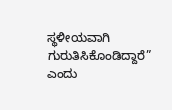ಸ್ಥಳೀಯವಾಗಿ ಗುರುತಿಸಿಕೊಂಡಿದ್ದಾರೆ” ಎಂದು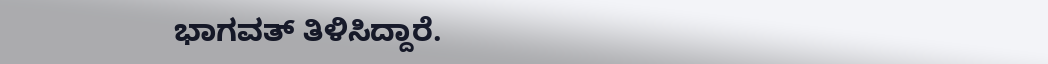ಭಾಗವತ್ ತಿಳಿಸಿದ್ದಾರೆ.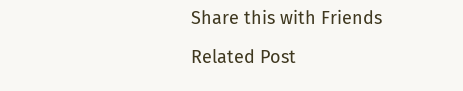Share this with Friends

Related Post